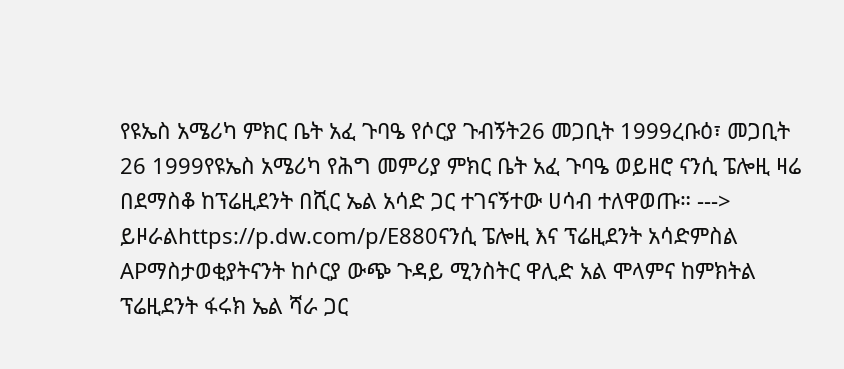የዩኤስ አሜሪካ ምክር ቤት አፈ ጉባዔ የሶርያ ጉብኝት26 መጋቢት 1999ረቡዕ፣ መጋቢት 26 1999የዩኤስ አሜሪካ የሕግ መምሪያ ምክር ቤት አፈ ጉባዔ ወይዘሮ ናንሲ ፔሎዚ ዛሬ በደማስቆ ከፕሬዚደንት በሺር ኤል አሳድ ጋር ተገናኝተው ሀሳብ ተለዋወጡ። ---> ይዞራልhttps://p.dw.com/p/E880ናንሲ ፔሎዚ እና ፕሬዚደንት አሳድምስል APማስታወቂያትናንት ከሶርያ ውጭ ጉዳይ ሚንስትር ዋሊድ አል ሞላምና ከምክትል ፕሬዚደንት ፋሩክ ኤል ሻራ ጋር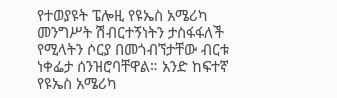የተወያዩት ፔሎዚ የዩኤስ አሜሪካ መንግሥት ሽብርተኝነትን ታስፋፋለች የሚላትን ሶርያ በመጎብኘታቸው ብርቱ ነቀፌታ ሰንዝሮባቸዋል። አንድ ከፍተኛ የዩኤስ አሜሪካ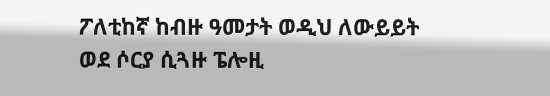ፖለቲከኛ ከብዙ ዓመታት ወዲህ ለውይይት ወደ ሶርያ ሲጓዙ ፔሎዚ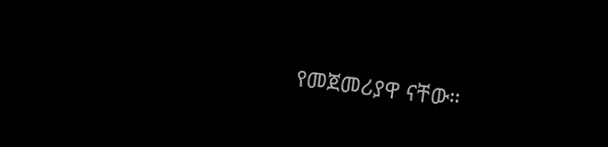የመጀመሪያዋ ናቸው።